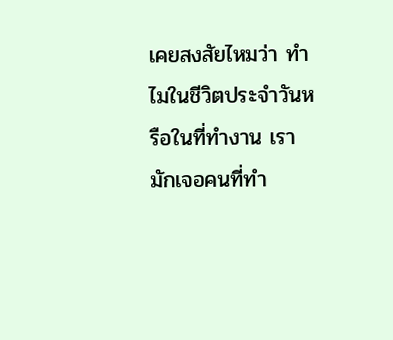เคยสงสัยไหมว่า ทำไมในชีวิตประจำวันหรือในที่ทำงาน เรามักเจอคนที่ทำ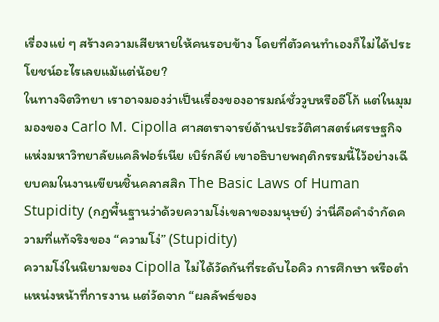เรื่องแย่ ๆ สร้างความเสียหายให้คนรอบข้าง โดยที่ตัวคนทำเองก็ไม่ได้ประโยชน์อะไรเลยแม้แต่น้อย?
ในทางจิตวิทยา เราอาจมองว่าเป็นเรื่องของอารมณ์ชั่ววูบหรืออีโก้ แต่ในมุมมองของ Carlo M. Cipolla ศาสตราจารย์ด้านประวัติศาสตร์เศรษฐกิจแห่งมหาวิทยาลัยแคลิฟอร์เนีย เบิร์กลีย์ เขาอธิบายพฤติกรรมนี้ไว้อย่างเฉียบคมในงานเขียนชิ้นคลาสสิก The Basic Laws of Human Stupidity (กฎพื้นฐานว่าด้วยความโง่เขลาของมนุษย์) ว่านี่คือคำจำกัดความที่แท้จริงของ “ความโง่” (Stupidity)
ความโง่ในนิยามของ Cipolla ไม่ได้วัดกันที่ระดับไอคิว การศึกษา หรือตำแหน่งหน้าที่การงาน แต่วัดจาก “ผลลัพธ์ของ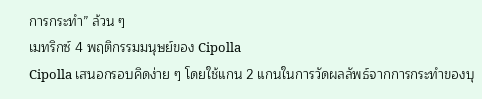การกระทำ” ล้วน ๆ
เมทริกซ์ 4 พฤติกรรมมนุษย์ของ Cipolla
Cipolla เสนอกรอบคิดง่าย ๆ โดยใช้แกน 2 แกนในการวัดผลลัพธ์จากการกระทำของบุ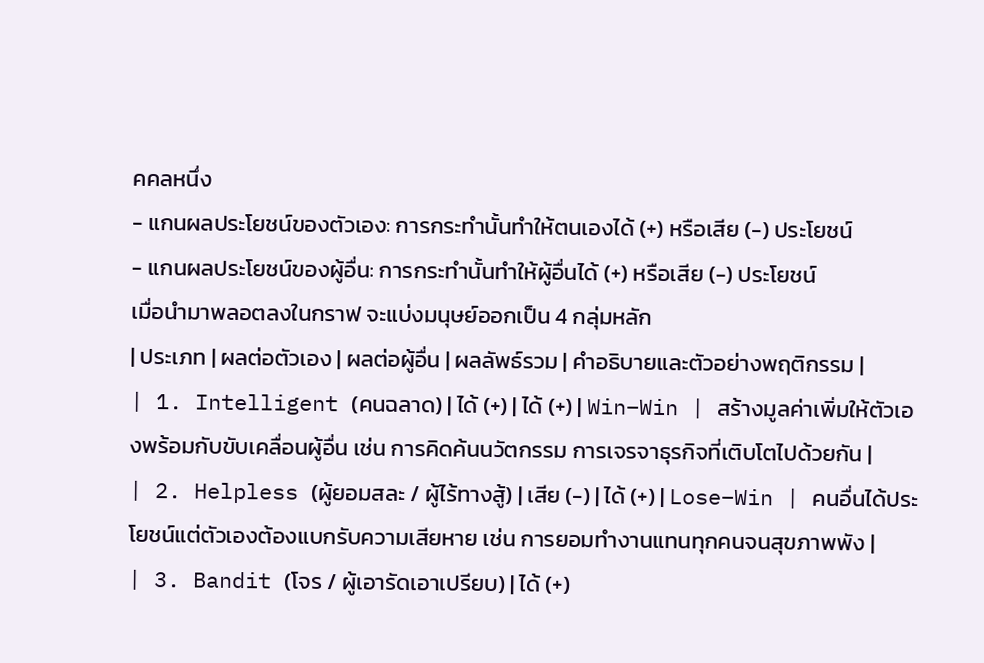คคลหนึ่ง
- แกนผลประโยชน์ของตัวเอง: การกระทำนั้นทำให้ตนเองได้ (+) หรือเสีย (-) ประโยชน์
- แกนผลประโยชน์ของผู้อื่น: การกระทำนั้นทำให้ผู้อื่นได้ (+) หรือเสีย (-) ประโยชน์
เมื่อนำมาพลอตลงในกราฟ จะแบ่งมนุษย์ออกเป็น 4 กลุ่มหลัก
| ประเภท | ผลต่อตัวเอง | ผลต่อผู้อื่น | ผลลัพธ์รวม | คำอธิบายและตัวอย่างพฤติกรรม |
| 1. Intelligent (คนฉลาด) | ได้ (+) | ได้ (+) | Win–Win | สร้างมูลค่าเพิ่มให้ตัวเองพร้อมกับขับเคลื่อนผู้อื่น เช่น การคิดค้นนวัตกรรม การเจรจาธุรกิจที่เติบโตไปด้วยกัน |
| 2. Helpless (ผู้ยอมสละ / ผู้ไร้ทางสู้) | เสีย (-) | ได้ (+) | Lose–Win | คนอื่นได้ประโยชน์แต่ตัวเองต้องแบกรับความเสียหาย เช่น การยอมทำงานแทนทุกคนจนสุขภาพพัง |
| 3. Bandit (โจร / ผู้เอารัดเอาเปรียบ) | ได้ (+)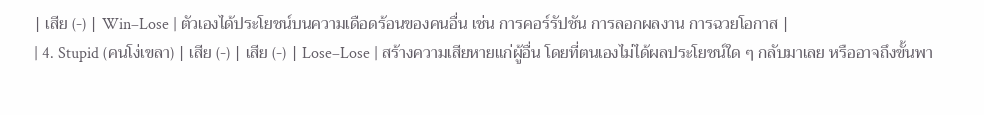| เสีย (-) | Win–Lose | ตัวเองได้ประโยชน์บนความเดือดร้อนของคนอื่น เช่น การคอร์รัปชัน การลอกผลงาน การฉวยโอกาส |
| 4. Stupid (คนโง่เขลา) | เสีย (-) | เสีย (-) | Lose–Lose | สร้างความเสียหายแก่ผู้อื่น โดยที่ตนเองไม่ได้ผลประโยชน์ใด ๆ กลับมาเลย หรืออาจถึงขั้นพา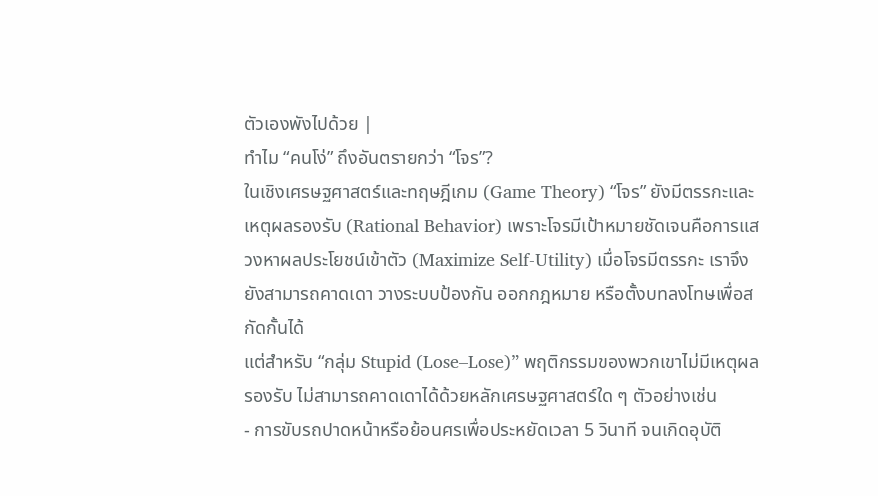ตัวเองพังไปด้วย |
ทำไม “คนโง่” ถึงอันตรายกว่า “โจร”?
ในเชิงเศรษฐศาสตร์และทฤษฎีเกม (Game Theory) “โจร” ยังมีตรรกะและเหตุผลรองรับ (Rational Behavior) เพราะโจรมีเป้าหมายชัดเจนคือการแสวงหาผลประโยชน์เข้าตัว (Maximize Self-Utility) เมื่อโจรมีตรรกะ เราจึงยังสามารถคาดเดา วางระบบป้องกัน ออกกฎหมาย หรือตั้งบทลงโทษเพื่อสกัดกั้นได้
แต่สำหรับ “กลุ่ม Stupid (Lose–Lose)” พฤติกรรมของพวกเขาไม่มีเหตุผลรองรับ ไม่สามารถคาดเดาได้ด้วยหลักเศรษฐศาสตร์ใด ๆ ตัวอย่างเช่น
- การขับรถปาดหน้าหรือย้อนศรเพื่อประหยัดเวลา 5 วินาที จนเกิดอุบัติ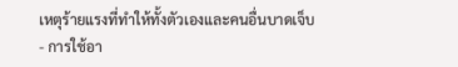เหตุร้ายแรงที่ทำให้ทั้งตัวเองและคนอื่นบาดเจ็บ
- การใช้อา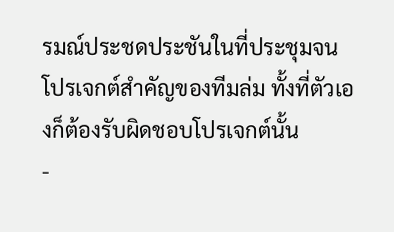รมณ์ประชดประชันในที่ประชุมจนโปรเจกต์สำคัญของทีมล่ม ทั้งที่ตัวเองก็ต้องรับผิดชอบโปรเจกต์นั้น
-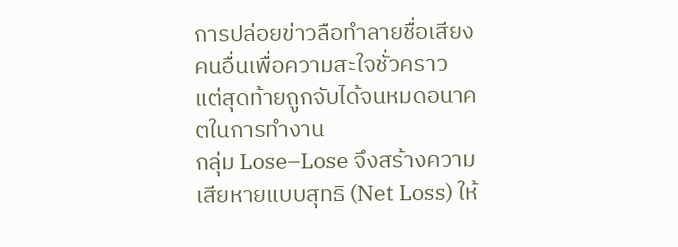การปล่อยข่าวลือทำลายชื่อเสียงคนอื่นเพื่อความสะใจชั่วคราว แต่สุดท้ายถูกจับได้จนหมดอนาคตในการทำงาน
กลุ่ม Lose–Lose จึงสร้างความเสียหายแบบสุทธิ (Net Loss) ให้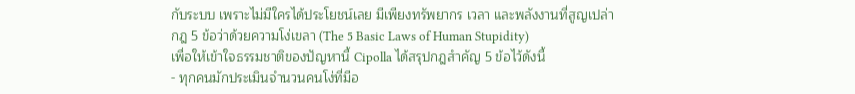กับระบบ เพราะไม่มีใครได้ประโยชน์เลย มีเพียงทรัพยากร เวลา และพลังงานที่สูญเปล่า
กฎ 5 ข้อว่าด้วยความโง่เขลา (The 5 Basic Laws of Human Stupidity)
เพื่อให้เข้าใจธรรมชาติของปัญหานี้ Cipolla ได้สรุปกฎสำคัญ 5 ข้อไว้ดังนี้
- ทุกคนมักประเมินจำนวนคนโง่ที่มีอ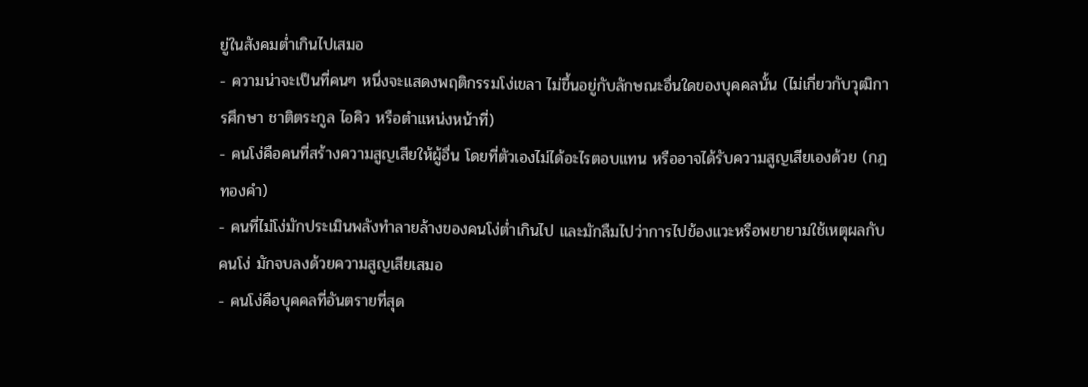ยู่ในสังคมต่ำเกินไปเสมอ
- ความน่าจะเป็นที่คนๆ หนึ่งจะแสดงพฤติกรรมโง่เขลา ไม่ขึ้นอยู่กับลักษณะอื่นใดของบุคคลนั้น (ไม่เกี่ยวกับวุฒิการศึกษา ชาติตระกูล ไอคิว หรือตำแหน่งหน้าที่)
- คนโง่คือคนที่สร้างความสูญเสียให้ผู้อื่น โดยที่ตัวเองไม่ได้อะไรตอบแทน หรืออาจได้รับความสูญเสียเองด้วย (กฎทองคำ)
- คนที่ไม่โง่มักประเมินพลังทำลายล้างของคนโง่ต่ำเกินไป และมักลืมไปว่าการไปข้องแวะหรือพยายามใช้เหตุผลกับคนโง่ มักจบลงด้วยความสูญเสียเสมอ
- คนโง่คือบุคคลที่อันตรายที่สุด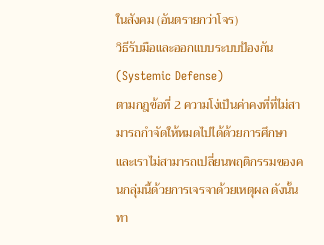ในสังคม (อันตรายกว่าโจร)
วิธีรับมือและออกแบบระบบป้องกัน (Systemic Defense)
ตามกฎข้อที่ 2 ความโง่เป็นค่าคงที่ที่ไม่สามารถกำจัดให้หมดไปได้ด้วยการศึกษา และเราไม่สามารถเปลี่ยนพฤติกรรมของคนกลุ่มนี้ด้วยการเจรจาด้วยเหตุผล ดังนั้นทา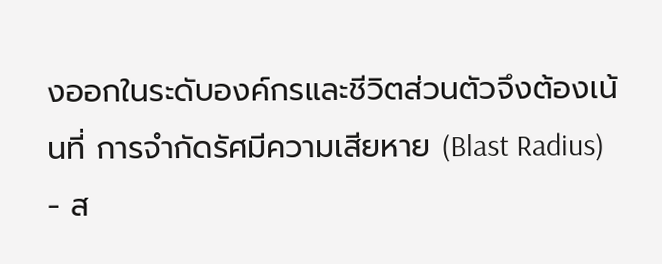งออกในระดับองค์กรและชีวิตส่วนตัวจึงต้องเน้นที่ การจำกัดรัศมีความเสียหาย (Blast Radius)
- ส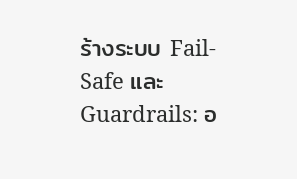ร้างระบบ Fail-Safe และ Guardrails: อ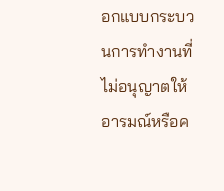อกแบบกระบวนการทำงานที่ไม่อนุญาตให้อารมณ์หรือค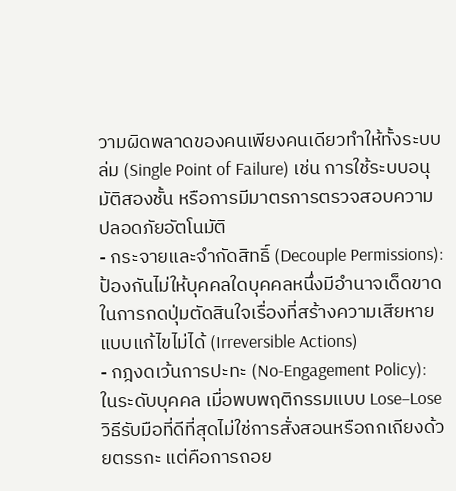วามผิดพลาดของคนเพียงคนเดียวทำให้ทั้งระบบล่ม (Single Point of Failure) เช่น การใช้ระบบอนุมัติสองชั้น หรือการมีมาตรการตรวจสอบความปลอดภัยอัตโนมัติ
- กระจายและจำกัดสิทธิ์ (Decouple Permissions): ป้องกันไม่ให้บุคคลใดบุคคลหนึ่งมีอำนาจเด็ดขาดในการกดปุ่มตัดสินใจเรื่องที่สร้างความเสียหายแบบแก้ไขไม่ได้ (Irreversible Actions)
- กฎงดเว้นการปะทะ (No-Engagement Policy): ในระดับบุคคล เมื่อพบพฤติกรรมแบบ Lose–Lose วิธีรับมือที่ดีที่สุดไม่ใช่การสั่งสอนหรือถกเถียงด้วยตรรกะ แต่คือการถอย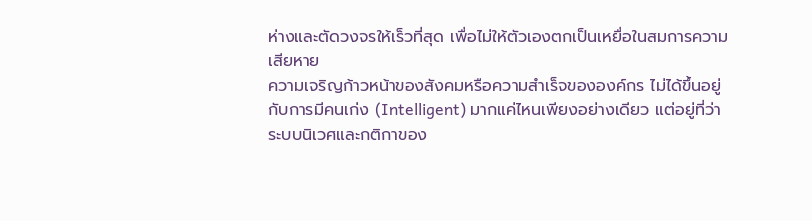ห่างและตัดวงจรให้เร็วที่สุด เพื่อไม่ให้ตัวเองตกเป็นเหยื่อในสมการความเสียหาย
ความเจริญก้าวหน้าของสังคมหรือความสำเร็จขององค์กร ไม่ได้ขึ้นอยู่กับการมีคนเก่ง (Intelligent) มากแค่ไหนเพียงอย่างเดียว แต่อยู่ที่ว่า ระบบนิเวศและกติกาของ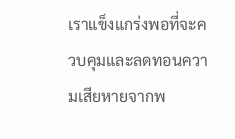เราแข็งแกร่งพอที่จะควบคุมและลดทอนความเสียหายจากพ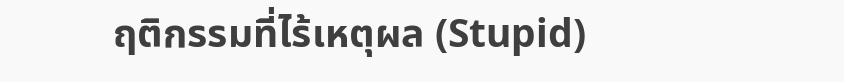ฤติกรรมที่ไร้เหตุผล (Stupid)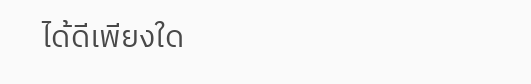ได้ดีเพียงใด